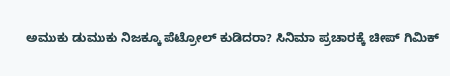ಅಮುಕು ಡುಮುಕು ನಿಜಕ್ಕೂ ಪೆಟ್ರೋಲ್ ಕುಡಿದರಾ? ಸಿನಿಮಾ ಪ್ರಚಾರಕ್ಕೆ ಚೀಪ್ ಗಿಮಿಕ್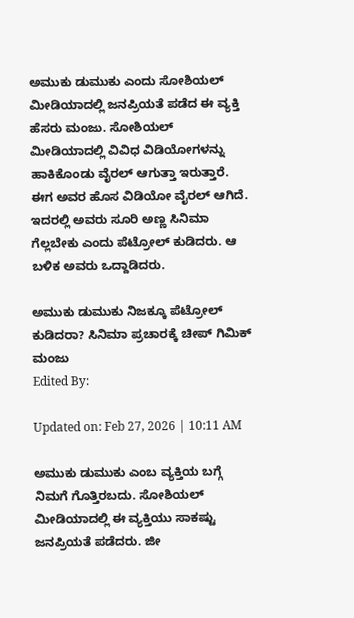ಅಮುಕು ಡುಮುಕು ಎಂದು ಸೋಶಿಯಲ್ ಮೀಡಿಯಾದಲ್ಲಿ ಜನಪ್ರಿಯತೆ ಪಡೆದ ಈ ವ್ಯಕ್ತಿ ಹೆಸರು ಮಂಜು. ಸೋಶಿಯಲ್ ಮೀಡಿಯಾದಲ್ಲಿ ವಿವಿಧ ವಿಡಿಯೋಗಳನ್ನು ಹಾಕಿಕೊಂಡು ವೈರಲ್ ಆಗುತ್ತಾ ಇರುತ್ತಾರೆ. ಈಗ ಅವರ ಹೊಸ ವಿಡಿಯೋ ವೈರಲ್ ಆಗಿದೆ. ಇದರಲ್ಲಿ ಅವರು ಸೂರಿ ಅಣ್ಣ ಸಿನಿಮಾ ಗೆಲ್ಲಬೇಕು ಎಂದು ಪೆಟ್ರೋಲ್ ಕುಡಿದರು. ಆ ಬಳಿಕ ಅವರು ಒದ್ದಾಡಿದರು.

ಅಮುಕು ಡುಮುಕು ನಿಜಕ್ಕೂ ಪೆಟ್ರೋಲ್ ಕುಡಿದರಾ? ಸಿನಿಮಾ ಪ್ರಚಾರಕ್ಕೆ ಚೀಪ್ ಗಿಮಿಕ್
ಮಂಜು
Edited By:

Updated on: Feb 27, 2026 | 10:11 AM

ಅಮುಕು ಡುಮುಕು ಎಂಬ ವ್ಯಕ್ತಿಯ ಬಗ್ಗೆ ನಿಮಗೆ ಗೊತ್ತಿರಬದು. ಸೋಶಿಯಲ್ ಮೀಡಿಯಾದಲ್ಲಿ ಈ ವ್ಯಕ್ತಿಯು ಸಾಕಷ್ಟು ಜನಪ್ರಿಯತೆ ಪಡೆದರು. ಜೀ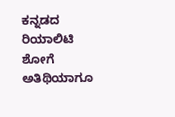ಕನ್ನಡದ ರಿಯಾಲಿಟಿ ಶೋಗೆ ಅತಿಥಿಯಾಗೂ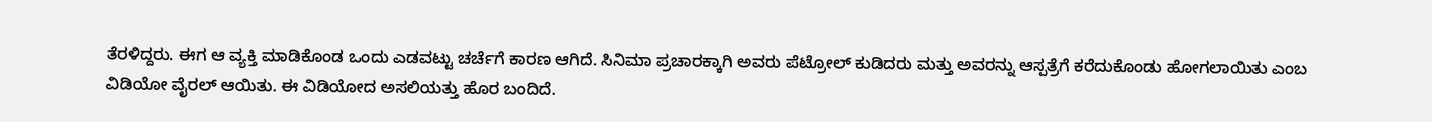ತೆರಳಿದ್ದರು. ಈಗ ಆ ವ್ಯಕ್ತಿ ಮಾಡಿಕೊಂಡ ಒಂದು ಎಡವಟ್ಟು ಚರ್ಚೆಗೆ ಕಾರಣ ಆಗಿದೆ. ಸಿನಿಮಾ ಪ್ರಚಾರಕ್ಕಾಗಿ ಅವರು ಪೆಟ್ರೋಲ್ ಕುಡಿದರು ಮತ್ತು ಅವರನ್ನು ಆಸ್ಪತ್ರೆಗೆ ಕರೆದುಕೊಂಡು ಹೋಗಲಾಯಿತು ಎಂಬ ವಿಡಿಯೋ ವೈರಲ್ ಆಯಿತು. ಈ ವಿಡಿಯೋದ ಅಸಲಿಯತ್ತು ಹೊರ ಬಂದಿದೆ.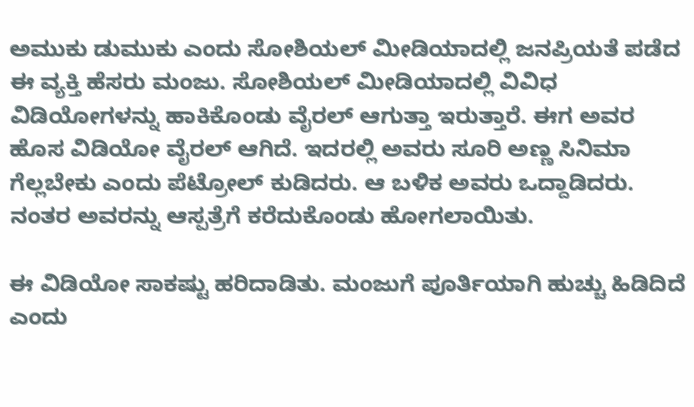ಅಮುಕು ಡುಮುಕು ಎಂದು ಸೋಶಿಯಲ್ ಮೀಡಿಯಾದಲ್ಲಿ ಜನಪ್ರಿಯತೆ ಪಡೆದ ಈ ವ್ಯಕ್ತಿ ಹೆಸರು ಮಂಜು. ಸೋಶಿಯಲ್ ಮೀಡಿಯಾದಲ್ಲಿ ವಿವಿಧ ವಿಡಿಯೋಗಳನ್ನು ಹಾಕಿಕೊಂಡು ವೈರಲ್ ಆಗುತ್ತಾ ಇರುತ್ತಾರೆ. ಈಗ ಅವರ ಹೊಸ ವಿಡಿಯೋ ವೈರಲ್ ಆಗಿದೆ. ಇದರಲ್ಲಿ ಅವರು ಸೂರಿ ಅಣ್ಣ ಸಿನಿಮಾ ಗೆಲ್ಲಬೇಕು ಎಂದು ಪೆಟ್ರೋಲ್ ಕುಡಿದರು. ಆ ಬಳಿಕ ಅವರು ಒದ್ದಾಡಿದರು. ನಂತರ ಅವರನ್ನು ಆಸ್ಪತ್ರೆಗೆ ಕರೆದುಕೊಂಡು ಹೋಗಲಾಯಿತು.

ಈ ವಿಡಿಯೋ ಸಾಕಷ್ಟು ಹರಿದಾಡಿತು. ಮಂಜುಗೆ ಪೂರ್ತಿಯಾಗಿ ಹುಚ್ಚು ಹಿಡಿದಿದೆ ಎಂದು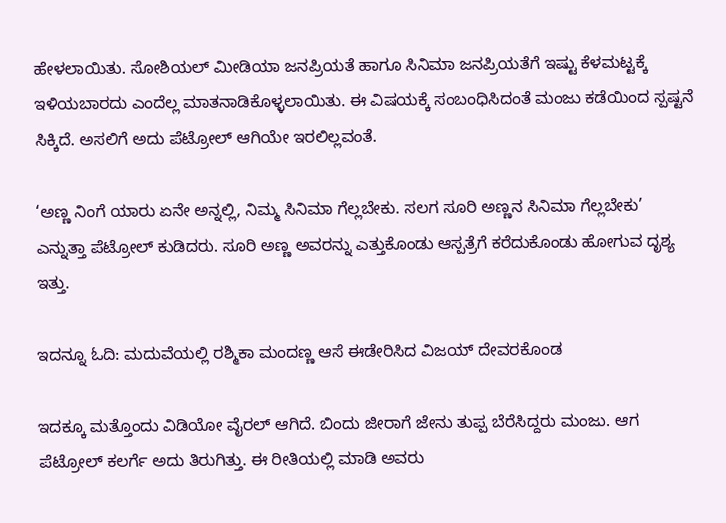ಹೇಳಲಾಯಿತು. ಸೋಶಿಯಲ್ ಮೀಡಿಯಾ ಜನಪ್ರಿಯತೆ ಹಾಗೂ ಸಿನಿಮಾ ಜನಪ್ರಿಯತೆಗೆ ಇಷ್ಟು ಕೆಳಮಟ್ಟಕ್ಕೆ ಇಳಿಯಬಾರದು ಎಂದೆಲ್ಲ ಮಾತನಾಡಿಕೊಳ್ಳಲಾಯಿತು. ಈ ವಿಷಯಕ್ಕೆ ಸಂಬಂಧಿಸಿದಂತೆ ಮಂಜು ಕಡೆಯಿಂದ ಸ್ಪಷ್ಟನೆ ಸಿಕ್ಕಿದೆ. ಅಸಲಿಗೆ ಅದು ಪೆಟ್ರೋಲ್ ಆಗಿಯೇ ಇರಲಿಲ್ಲವಂತೆ.

‘ಅಣ್ಣ ನಿಂಗೆ ಯಾರು ಏನೇ ಅನ್ನಲ್ಲಿ, ನಿಮ್ಮ ಸಿನಿಮಾ ಗೆಲ್ಲಬೇಕು. ಸಲಗ ಸೂರಿ ಅಣ್ಣನ ಸಿನಿಮಾ ಗೆಲ್ಲಬೇಕು’ ಎನ್ನುತ್ತಾ ಪೆಟ್ರೋಲ್ ಕುಡಿದರು. ಸೂರಿ ಅಣ್ಣ ಅವರನ್ನು ಎತ್ತುಕೊಂಡು ಆಸ್ಪತ್ರೆಗೆ ಕರೆದುಕೊಂಡು ಹೋಗುವ ದೃಶ್ಯ ಇತ್ತು.

ಇದನ್ನೂ ಓದಿ: ಮದುವೆಯಲ್ಲಿ ರಶ್ಮಿಕಾ ಮಂದಣ್ಣ ಆಸೆ ಈಡೇರಿಸಿದ ವಿಜಯ್ ದೇವರಕೊಂಡ

ಇದಕ್ಕೂ ಮತ್ತೊಂದು ವಿಡಿಯೋ ವೈರಲ್ ಆಗಿದೆ. ಬಿಂದು ಜೀರಾಗೆ ಜೇನು ತುಪ್ಪ ಬೆರೆಸಿದ್ದರು ಮಂಜು. ಆಗ ಪೆಟ್ರೋಲ್ ಕಲರ್ಗೆ ಅದು ತಿರುಗಿತ್ತು. ಈ ರೀತಿಯಲ್ಲಿ ಮಾಡಿ ಅವರು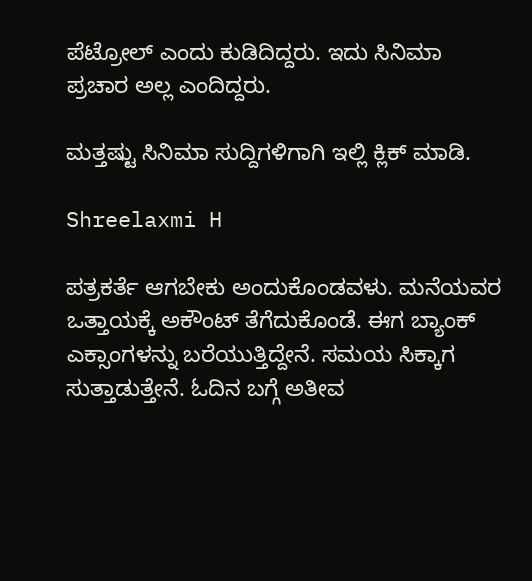ಪೆಟ್ರೋಲ್ ಎಂದು ಕುಡಿದಿದ್ದರು. ಇದು ಸಿನಿಮಾ ಪ್ರಚಾರ ಅಲ್ಲ ಎಂದಿದ್ದರು.

ಮತ್ತಷ್ಟು ಸಿನಿಮಾ ಸುದ್ದಿಗಳಿಗಾಗಿ ಇಲ್ಲಿ ಕ್ಲಿಕ್ ಮಾಡಿ.

Shreelaxmi H

ಪತ್ರಕರ್ತೆ ಆಗಬೇಕು ಅಂದುಕೊಂಡವಳು. ಮನೆಯವರ ಒತ್ತಾಯಕ್ಕೆ ಅಕೌಂಟ್ ತೆಗೆದುಕೊಂಡೆ. ಈಗ ಬ್ಯಾಂಕ್ ಎಕ್ಸಾಂಗಳನ್ನು ಬರೆಯುತ್ತಿದ್ದೇನೆ. ಸಮಯ ಸಿಕ್ಕಾಗ ಸುತ್ತಾಡುತ್ತೇನೆ. ಓದಿನ ಬಗ್ಗೆ ಅತೀವ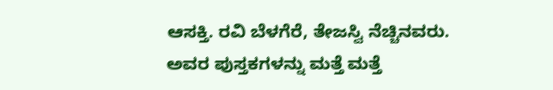ಆಸಕ್ತಿ. ರವಿ ಬೆಳಗೆರೆ, ತೇಜಸ್ವಿ ನೆಚ್ಚಿನವರು. ಅವರ ಪುಸ್ತಕಗಳನ್ನು ಮತ್ತೆ ಮತ್ತೆ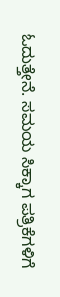ಓದುತ್ತೇನೆ. ಸಮಯ ಸಿಕ್ಕಾಗ ಪತ್ರಿಕೆಗಳಿಗೆ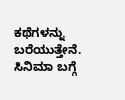ಕಥೆಗಳನ್ನು ಬರೆಯುತ್ತೇನೆ. ಸಿನಿಮಾ ಬಗ್ಗೆ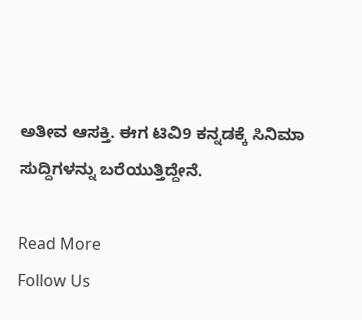ಅತೀವ ಆಸಕ್ತಿ. ಈಗ ಟಿವಿ9 ಕನ್ನಡಕ್ಕೆ ಸಿನಿಮಾ ಸುದ್ದಿಗಳನ್ನು ಬರೆಯುತ್ತಿದ್ದೇನೆ.

Read More
Follow Us